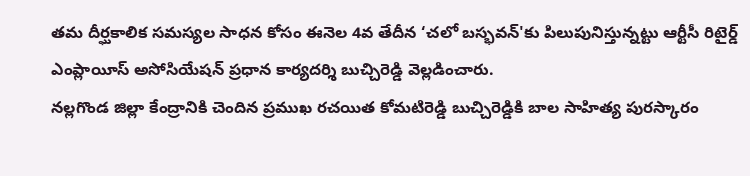తమ దీర్ఘకాలిక సమస్యల సాధన కోసం ఈనెల 4వ తేదీన ‘చలో బస్భవన్'కు పిలుపునిస్తున్నట్టు ఆర్టీసీ రిటైర్డ్ ఎంప్లాయీస్ అసోసియేషన్ ప్రధాన కార్యదర్శి బుచ్చిరెడ్డి వెల్లడించారు.
నల్లగొండ జిల్లా కేంద్రానికి చెందిన ప్రముఖ రచయిత కోమటిరెడ్డి బుచ్చిరెడ్డికి బాల సాహిత్య పురస్కారం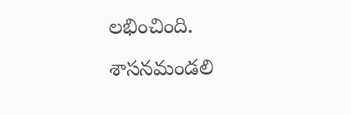లభించింది. శాసనమండలి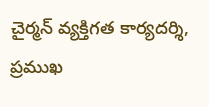చైర్మన్ వ్యక్తిగత కార్యదర్శి, ప్రముఖ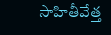సాహితీవేత్త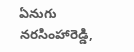ఏనుగు నరసింహారెడ్డి,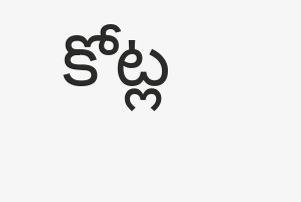కోట్ల